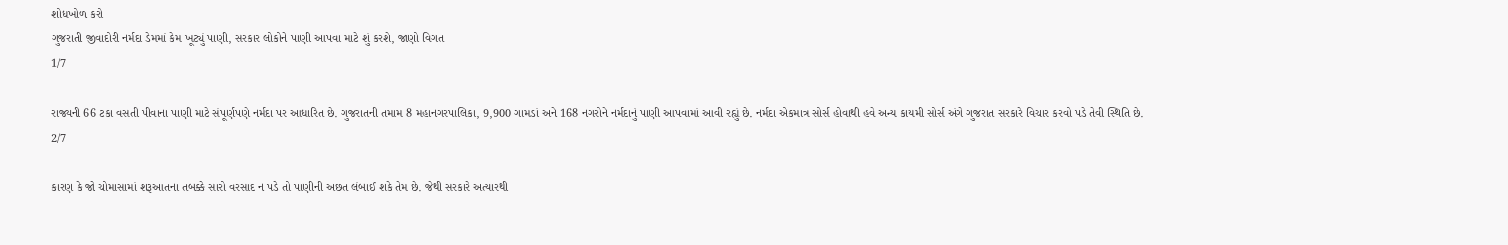શોધખોળ કરો
ગુજરાતી જીવાદોરી નર્મદા ડેમમાં કેમ ખૂટ્યું પાણી, સરકાર લોકોને પાણી આપવા માટે શું કરશે, જાણો વિગત
1/7

રાજ્યની 66 ટકા વસતી પીવાના પાણી માટે સંપૂર્ણપણે નર્મદા પર આધારિત છે. ગુજરાતની તમામ 8 મહાનગરપાલિકા, 9,900 ગામડાં અને 168 નગરોને નર્મદાનું પાણી આપવામાં આવી રહ્યું છે. નર્મદા એકમાત્ર સોર્સ હોવાથી હવે અન્ય કાયમી સોર્સ અંગે ગુજરાત સરકારે વિચાર કરવો પડે તેવી સ્થિતિ છે.
2/7

કારણ કે જો ચોમાસામાં શરૂઆતના તબક્કે સારો વરસાદ ન પડે તો પાણીની અછત લંબાઈ શકે તેમ છે. જેથી સરકારે અત્યારથી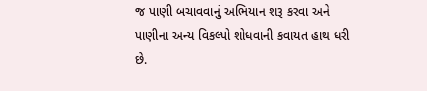જ પાણી બચાવવાનું અભિયાન શરૂ કરવા અને પાણીના અન્ય વિકલ્પો શોધવાની કવાયત હાથ ધરી છે.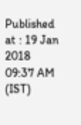Published at : 19 Jan 2018 09:37 AM (IST)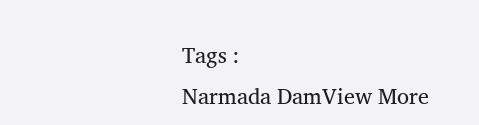Tags :
Narmada DamView More